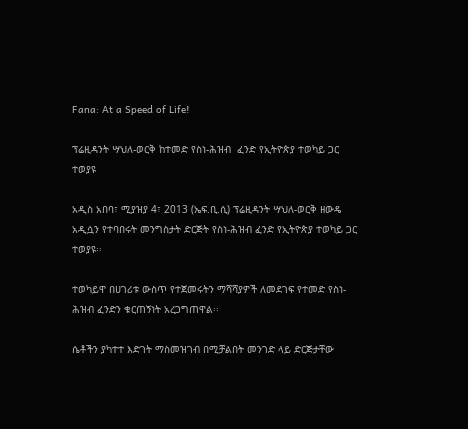Fana: At a Speed of Life!

ፕሬዚዳንት ሣህለ-ወርቅ ከተመድ የስነ-ሕዝብ  ፈንድ የኢትዮጵያ ተወካይ ጋር ተወያዩ

አዲስ አበባ፣ ሚያዝያ 4፣ 2013 (ኤፍ.ቢ.ሲ) ፕሬዚዳንት ሣህለ-ወርቅ ዘውዴ አዲሷን የተባበሩት መንግስታት ድርጅት የስነ-ሕዝብ ፈንድ የኢትዮጵያ ተወካይ ጋር ተወያዩ፡፡

ተወካይዋ በሀገሪቱ ውስጥ የተጀመሩትን ማሻሻያዎች ለመደገፍ የተመድ የስነ-ሕዝብ ፈንድን ቁርጠኝነት አረጋግጠዋል፡፡

ሴቶችን ያካተተ እድገት ማስመዝገብ በሚቻልበት መንገድ ላይ ድርጅታቸው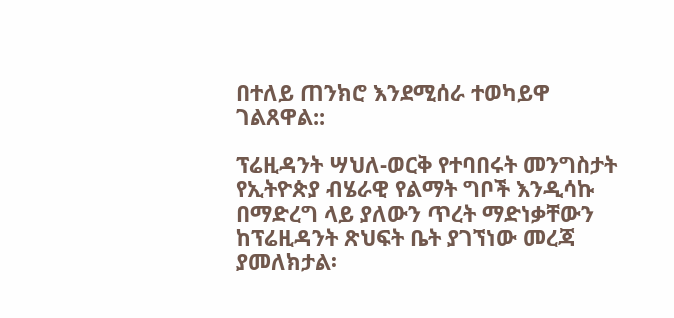በተለይ ጠንክሮ እንደሚሰራ ተወካይዋ ገልጸዋል::

ፕሬዚዳንት ሣህለ-ወርቅ የተባበሩት መንግስታት የኢትዮጵያ ብሄራዊ የልማት ግቦች እንዲሳኩ በማድረግ ላይ ያለውን ጥረት ማድነቃቸውን ከፕሬዚዳንት ጽህፍት ቤት ያገኘነው መረጃ ያመለክታል፡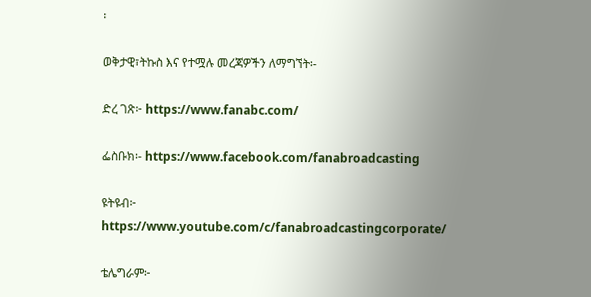፡

ወቅታዊ፣ትኩስ እና የተሟሉ መረጃዎችን ለማግኘት፡-

ድረ ገጽ፦ https://www.fanabc.com/

ፌስቡክ፡- https://www.facebook.com/fanabroadcasting

ዩትዩብ፦ https://www.youtube.com/c/fanabroadcastingcorporate/

ቴሌግራም፦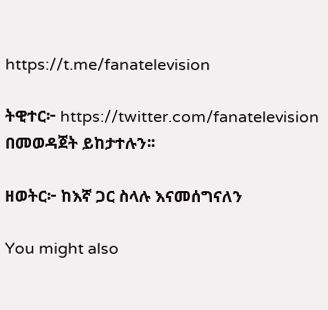https://t.me/fanatelevision

ትዊተር፦ https://twitter.com/fanatelevision በመወዳጀት ይከታተሉን፡፡

ዘወትር፦ ከእኛ ጋር ስላሉ እናመሰግናለን

You might also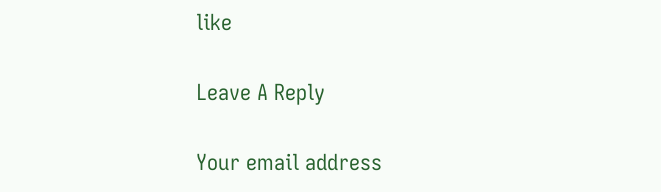like

Leave A Reply

Your email address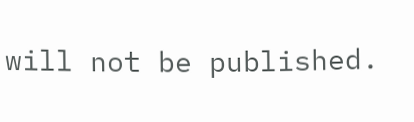will not be published.